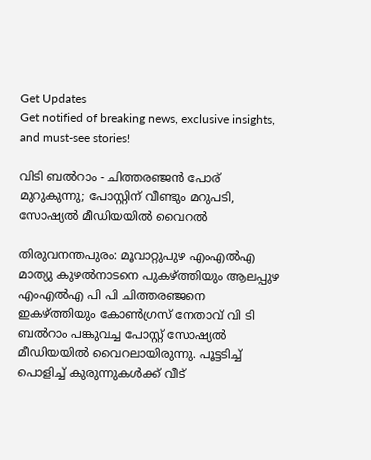Get Updates
Get notified of breaking news, exclusive insights, and must-see stories!

വിടി ബല്‍റാം - ചിത്തരഞ്ജന്‍ പോര് മുറുകുന്നു; പോസ്റ്റിന് വീണ്ടും മറുപടി, സോഷ്യല്‍ മീഡിയയില്‍ വൈറല്‍

തിരുവനന്തപുരം: മൂവാറ്റുപുഴ എംഎല്‍എ മാത്യു കുഴല്‍നാടനെ പുകഴ്ത്തിയും ആലപ്പുഴ എംഎല്‍എ പി പി ചിത്തരഞ്ജനെ ഇകഴ്ത്തിയും കോണ്‍ഗ്രസ് നേതാവ് വി ടി ബല്‍റാം പങ്കുവച്ച പോസ്റ്റ് സോഷ്യല്‍ മീഡിയയില്‍ വൈറലായിരുന്നു. പൂട്ടടിച്ച് പൊളിച്ച് കുരുന്നുകള്‍ക്ക് വീട്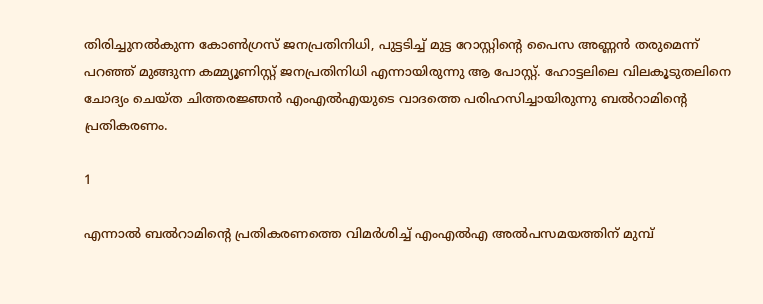തിരിച്ചുനല്‍കുന്ന കോണ്‍ഗ്രസ് ജനപ്രതിനിധി, പുട്ടടിച്ച് മുട്ട റോസ്റ്റിന്റെ പൈസ അണ്ണന്‍ തരുമെന്ന് പറഞ്ഞ് മുങ്ങുന്ന കമ്മ്യൂണിസ്റ്റ് ജനപ്രതിനിധി എന്നായിരുന്നു ആ പോസ്റ്റ്. ഹോട്ടലിലെ വിലകൂടുതലിനെ ചോദ്യം ചെയ്ത ചിത്തരജ്ഞന്‍ എംഎല്‍എയുടെ വാദത്തെ പരിഹസിച്ചായിരുന്നു ബല്‍റാമിന്റെ പ്രതികരണം.

1

എന്നാല്‍ ബല്‍റാമിന്റെ പ്രതികരണത്തെ വിമര്‍ശിച്ച് എംഎല്‍എ അല്‍പസമയത്തിന് മുമ്പ്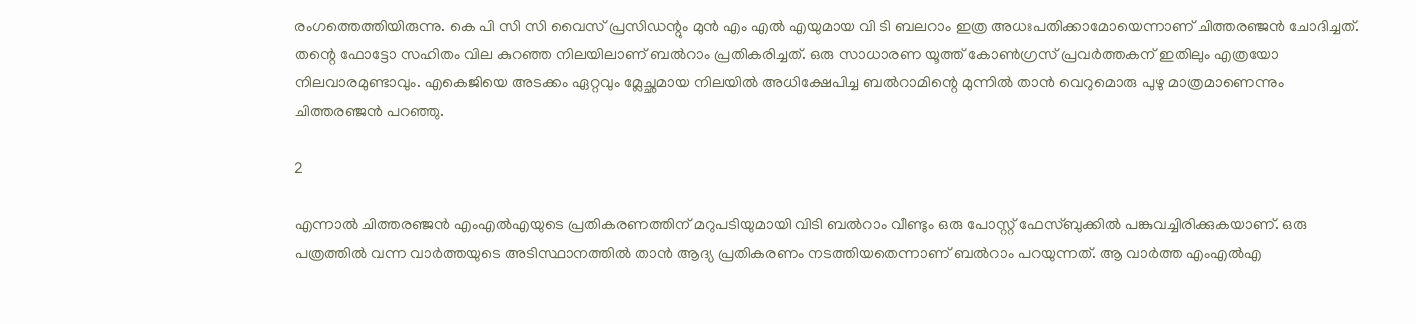രംഗത്തെത്തിയിരുന്നു. കെ പി സി സി വൈസ് പ്രസിഡന്റും മുന്‍ എം എല്‍ എയുമായ വി ടി ബലറാം ഇത്ര അധഃപതിക്കാമോയെന്നാണ് ചിത്തരഞ്ജന്‍ ചോദിച്ചത്. തന്റെ ഫോട്ടോ സഹിതം വില കുറഞ്ഞ നിലയിലാണ് ബല്‍റാം പ്രതികരിച്ചത്. ഒരു സാധാരണ യൂത്ത് കോണ്‍ഗ്രസ് പ്രവര്‍ത്തകന് ഇതിലും എത്രയോ നിലവാരമുണ്ടാവും. എകെജിയെ അടക്കം ഏറ്റവും മ്ലേച്ഛമായ നിലയില്‍ അധിക്ഷേപിച്ച ബല്‍റാമിന്റെ മുന്നില്‍ താന്‍ വെറുമൊരു പുഴു മാത്രമാണെന്നും ചിത്തരഞ്ജന്‍ പറഞ്ഞു.

2

എന്നാല്‍ ചിത്തരഞ്ജന്‍ എംഎല്‍എയുടെ പ്രതികരണത്തിന് മറുപടിയുമായി വിടി ബല്‍റാം വീണ്ടും ഒരു പോസ്റ്റ് ഫേസ്ബുക്കില്‍ പങ്കുവച്ചിരിക്കുകയാണ്. ഒരു പത്രത്തില്‍ വന്ന വാര്‍ത്തയുടെ അടിസ്ഥാനത്തില്‍ താന്‍ ആദ്യ പ്രതികരണം നടത്തിയതെന്നാണ് ബല്‍റാം പറയുന്നത്. ആ വാര്‍ത്ത എംഎല്‍എ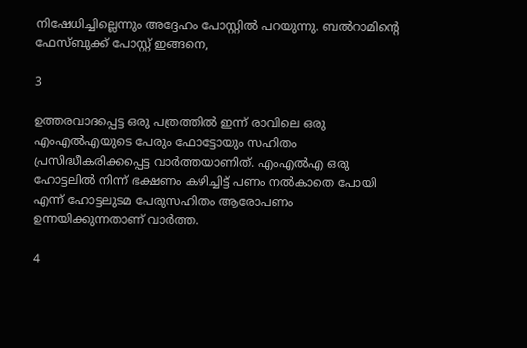നിഷേധിച്ചില്ലെന്നും അദ്ദേഹം പോസ്റ്റില്‍ പറയുന്നു. ബല്‍റാമിന്റെ ഫേസ്ബുക്ക് പോസ്റ്റ് ഇങ്ങനെ,

3

ഉത്തരവാദപ്പെട്ട ഒരു പത്രത്തില്‍ ഇന്ന് രാവിലെ ഒരു എംഎല്‍എയുടെ പേരും ഫോട്ടോയും സഹിതം പ്രസിദ്ധീകരിക്കപ്പെട്ട വാര്‍ത്തയാണിത്. എംഎല്‍എ ഒരു ഹോട്ടലില്‍ നിന്ന് ഭക്ഷണം കഴിച്ചിട്ട് പണം നല്‍കാതെ പോയി എന്ന് ഹോട്ടലുടമ പേരുസഹിതം ആരോപണം ഉന്നയിക്കുന്നതാണ് വാര്‍ത്ത.

4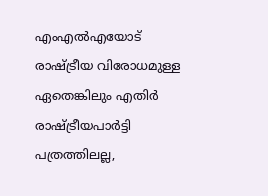എംഎല്‍എയോട് രാഷ്ട്രീയ വിരോധമുള്ള ഏതെങ്കിലും എതിര്‍ രാഷ്ട്രീയപാര്‍ട്ടി പത്രത്തിലല്ല,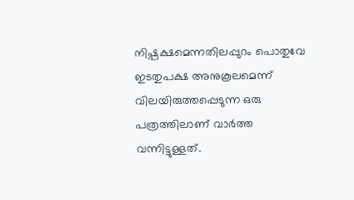നിഷ്പക്ഷമെന്നതിലപ്പുറം പൊതുവേ ഇടതുപക്ഷ അനുകൂലമെന്ന് വിലയിരുത്തപ്പെടുന്ന ഒരു പത്രത്തിലാണ് വാര്‍ത്ത വന്നിട്ടുള്ളത്.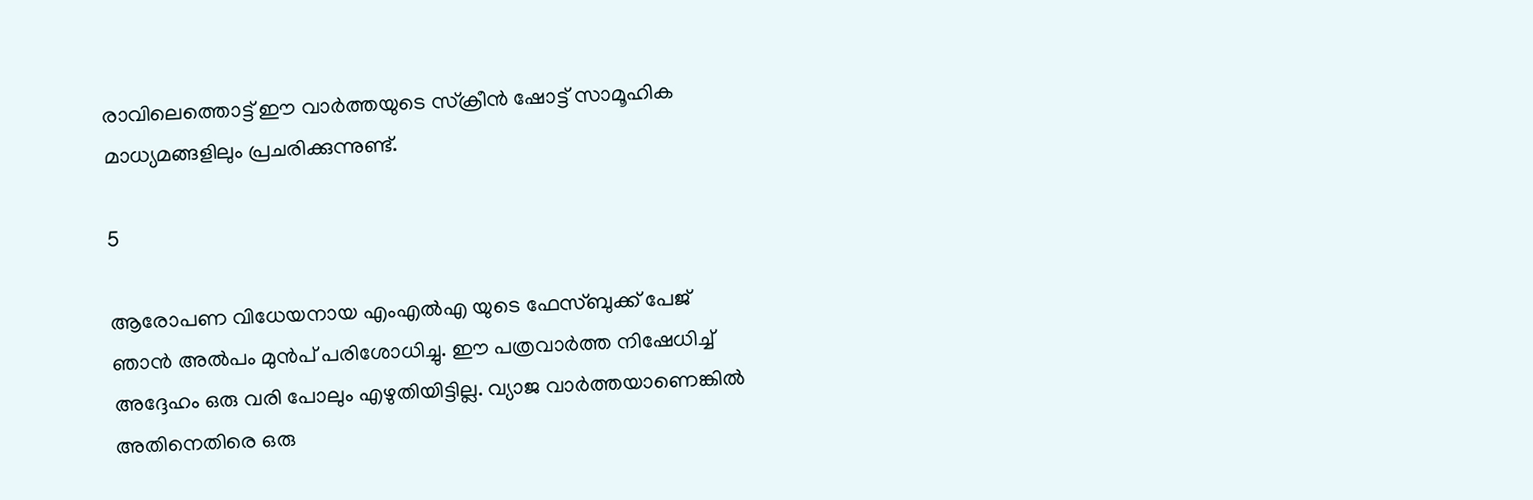രാവിലെത്തൊട്ട് ഈ വാര്‍ത്തയുടെ സ്‌ക്രീന്‍ ഷോട്ട് സാമൂഹിക മാധ്യമങ്ങളിലും പ്രചരിക്കുന്നുണ്ട്.

5

ആരോപണ വിധേയനായ എംഎല്‍എ യുടെ ഫേസ്ബുക്ക് പേജ് ഞാന്‍ അല്‍പം മുന്‍പ് പരിശോധിച്ചു. ഈ പത്രവാര്‍ത്ത നിഷേധിച്ച് അദ്ദേഹം ഒരു വരി പോലും എഴുതിയിട്ടില്ല. വ്യാജ വാര്‍ത്തയാണെങ്കില്‍ അതിനെതിരെ ഒരു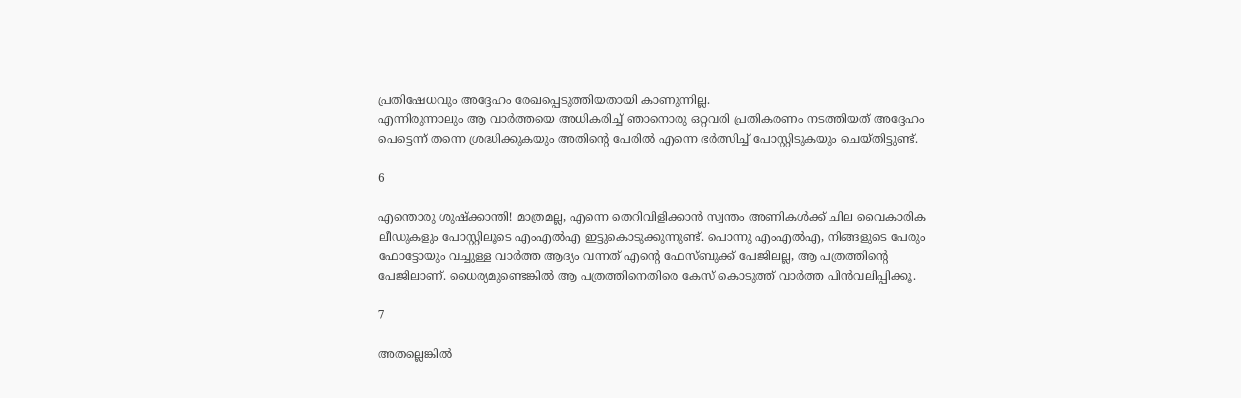പ്രതിഷേധവും അദ്ദേഹം രേഖപ്പെടുത്തിയതായി കാണുന്നില്ല.
എന്നിരുന്നാലും ആ വാര്‍ത്തയെ അധികരിച്ച് ഞാനൊരു ഒറ്റവരി പ്രതികരണം നടത്തിയത് അദ്ദേഹം പെട്ടെന്ന് തന്നെ ശ്രദ്ധിക്കുകയും അതിന്റെ പേരില്‍ എന്നെ ഭര്‍ത്സിച്ച് പോസ്റ്റിടുകയും ചെയ്തിട്ടുണ്ട്.

6

എന്തൊരു ശുഷ്‌ക്കാന്തി! മാത്രമല്ല, എന്നെ തെറിവിളിക്കാന്‍ സ്വന്തം അണികള്‍ക്ക് ചില വൈകാരിക ലീഡുകളും പോസ്റ്റിലൂടെ എംഎല്‍എ ഇട്ടുകൊടുക്കുന്നുണ്ട്. പൊന്നു എംഎല്‍എ, നിങ്ങളുടെ പേരും ഫോട്ടോയും വച്ചുള്ള വാര്‍ത്ത ആദ്യം വന്നത് എന്റെ ഫേസ്ബുക്ക് പേജിലല്ല, ആ പത്രത്തിന്റെ പേജിലാണ്. ധൈര്യമുണ്ടെങ്കില്‍ ആ പത്രത്തിനെതിരെ കേസ് കൊടുത്ത് വാര്‍ത്ത പിന്‍വലിപ്പിക്കൂ.

7

അതല്ലെങ്കില്‍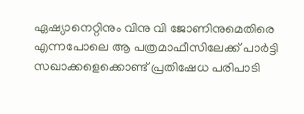ഏഷ്യാനെറ്റിനും വിനു വി ജോണിനുമെതിരെ എന്നപോലെ ആ പത്രമാഫീസിലേക്ക് പാര്‍ട്ടി സഖാക്കളെക്കൊണ്ട് പ്രതിഷേധ പരിപാടി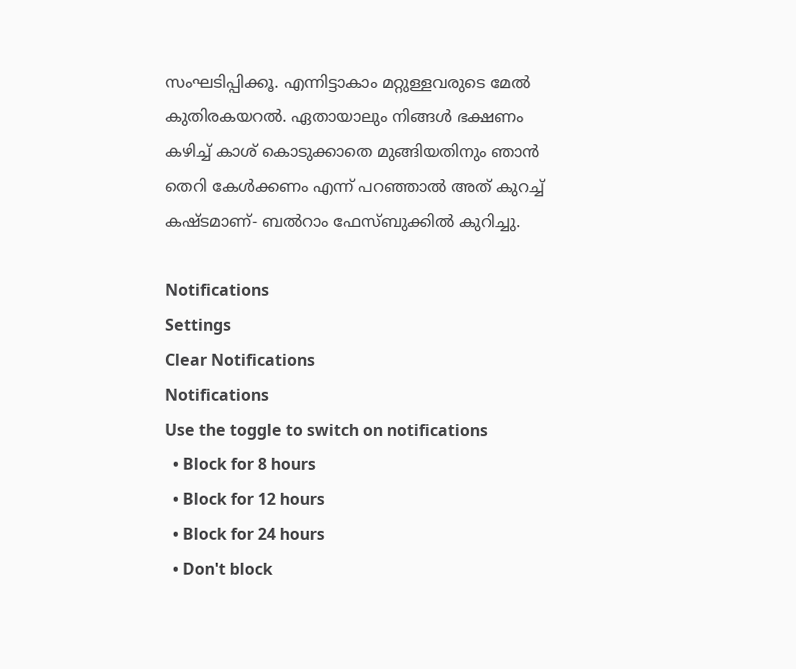സംഘടിപ്പിക്കൂ. എന്നിട്ടാകാം മറ്റുള്ളവരുടെ മേല്‍ കുതിരകയറല്‍. ഏതായാലും നിങ്ങള്‍ ഭക്ഷണം കഴിച്ച് കാശ് കൊടുക്കാതെ മുങ്ങിയതിനും ഞാന്‍ തെറി കേള്‍ക്കണം എന്ന് പറഞ്ഞാല്‍ അത് കുറച്ച് കഷ്ടമാണ്- ബല്‍റാം ഫേസ്ബുക്കില്‍ കുറിച്ചു.

Notifications
Settings
Clear Notifications
Notifications
Use the toggle to switch on notifications
  • Block for 8 hours
  • Block for 12 hours
  • Block for 24 hours
  • Don't block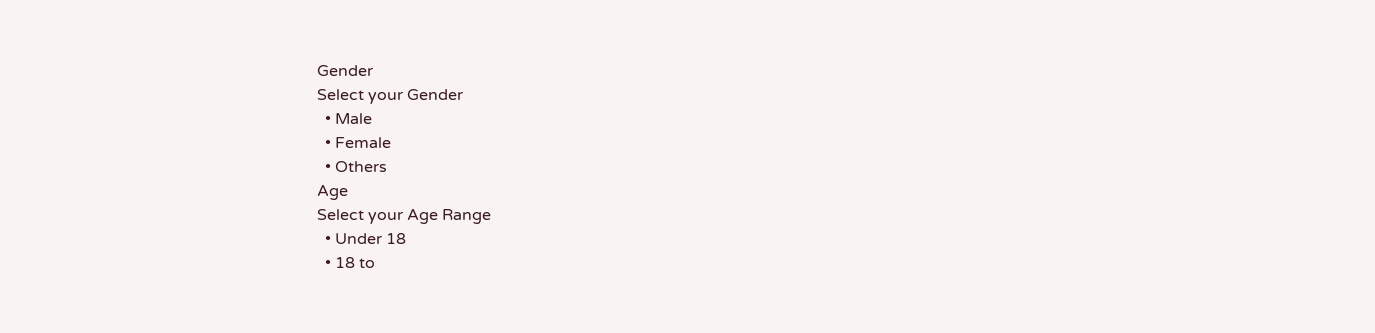Gender
Select your Gender
  • Male
  • Female
  • Others
Age
Select your Age Range
  • Under 18
  • 18 to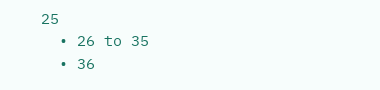25
  • 26 to 35
  • 36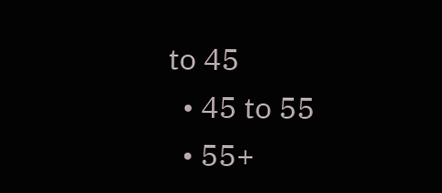to 45
  • 45 to 55
  • 55+